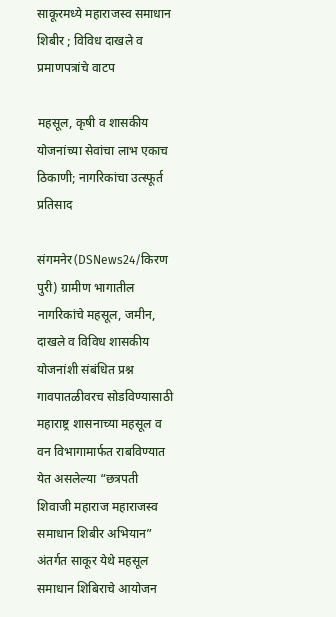साकूरमध्ये महाराजस्व समाधान शिबीर ; विविध दाखले व प्रमाणपत्रांचे वाटप

महसूल, कृषी व शासकीय योजनांच्या सेवांचा लाभ एकाच ठिकाणी; नागरिकांचा उत्स्फूर्त प्रतिसाद

संगमनेर(DSNews24/किरण पुरी) ग्रामीण भागातील नागरिकांचे महसूल, जमीन, दाखले व विविध शासकीय योजनांशी संबंधित प्रश्न गावपातळीवरच सोडविण्यासाठी महाराष्ट्र शासनाच्या महसूल व वन विभागामार्फत राबविण्यात येत असलेल्या “छत्रपती शिवाजी महाराज महाराजस्व समाधान शिबीर अभियान” अंतर्गत साकूर येथे महसूल समाधान शिबिराचे आयोजन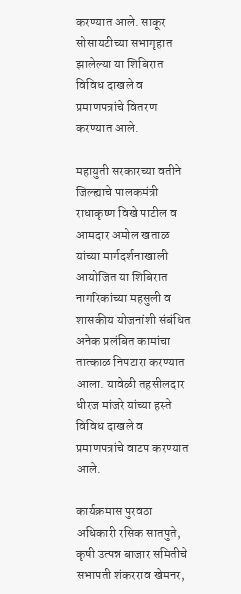करण्यात आले. साकूर सोसायटीच्या सभागृहात झालेल्या या शिबिरात विविध दाखले व प्रमाणपत्रांचे वितरण करण्यात आले.

महायुती सरकारच्या वतीने जिल्ह्याचे पालकमंत्री राधाकृष्ण विखे पाटील व आमदार अमोल खताळ यांच्या मार्गदर्शनाखाली आयोजित या शिबिरात नागरिकांच्या महसुली व शासकीय योजनांशी संबंधित अनेक प्रलंबित कामांचा तात्काळ निपटारा करण्यात आला. यावेळी तहसीलदार धीरज मांजरे यांच्या हस्ते विविध दाखले व प्रमाणपत्रांचे वाटप करण्यात आले.

कार्यक्रमास पुरवठा अधिकारी रसिक सातपुते, कृषी उत्पन्न बाजार समितीचे सभापती शंकरराव खेमनर,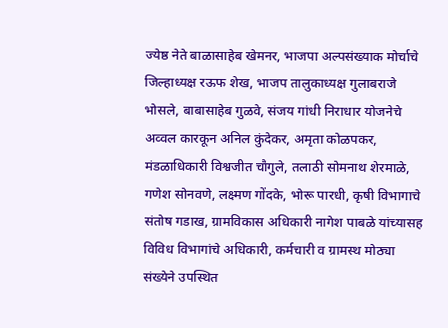ज्येष्ठ नेते बाळासाहेब खेमनर, भाजपा अल्पसंख्याक मोर्चाचे जिल्हाध्यक्ष रऊफ शेख, भाजप तालुकाध्यक्ष गुलाबराजे भोसले, बाबासाहेब गुळवे, संजय गांधी निराधार योजनेचे अव्वल कारकून अनिल कुंदेकर, अमृता कोळपकर, मंडळाधिकारी विश्वजीत चौगुले, तलाठी सोमनाथ शेरमाळे, गणेश सोनवणे, लक्ष्मण गोंदके, भोरू पारधी, कृषी विभागाचे संतोष गडाख, ग्रामविकास अधिकारी नागेश पाबळे यांच्यासह विविध विभागांचे अधिकारी, कर्मचारी व ग्रामस्थ मोठ्या संख्येने उपस्थित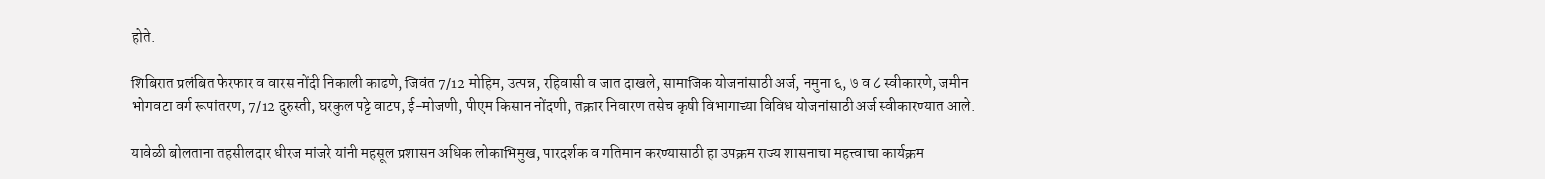होते.

शिबिरात प्रलंबित फेरफार व वारस नोंदी निकाली काढणे, जिवंत 7/12 मोहिम, उत्पन्न, रहिवासी व जात दाखले, सामाजिक योजनांसाठी अर्ज, नमुना ६, ७ व ८ स्वीकारणे, जमीन भोगवटा वर्ग रूपांतरण, 7/12 दुरुस्ती, घरकुल पट्टे वाटप, ई-मोजणी, पीएम किसान नोंदणी, तक्रार निवारण तसेच कृषी विभागाच्या विविध योजनांसाठी अर्ज स्वीकारण्यात आले.

यावेळी बोलताना तहसीलदार धीरज मांजरे यांनी महसूल प्रशासन अधिक लोकाभिमुख, पारदर्शक व गतिमान करण्यासाठी हा उपक्रम राज्य शासनाचा महत्त्वाचा कार्यक्रम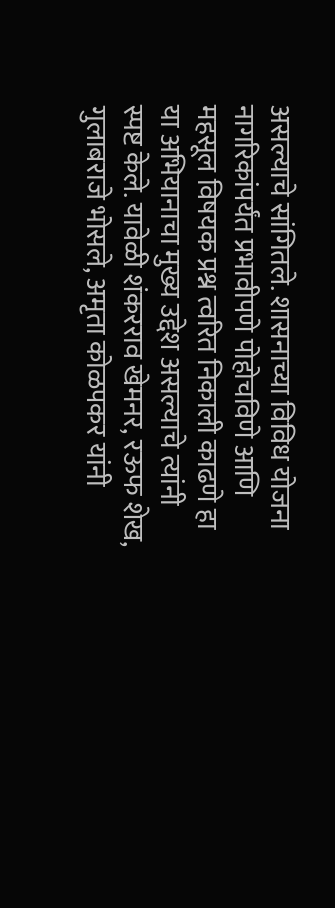असल्याचे सांगितले. शासनाच्या विविध योजना नागरिकांपर्यंत प्रभावीपणे पोहोचविणे आणि महसूल विषयक प्रश्न त्वरित निकाली काढणे हा या अभियानाचा मुख्य उद्देश असल्याचे त्यांनी स्पष्ट केले. यावेळी शंकरराव खेमनर, रऊफ शेख, गुलाबराजे भोसले, अमृता कोळपकर यांनी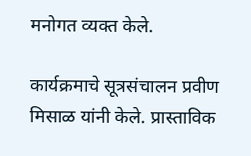मनोगत व्यक्त केले.

कार्यक्रमाचे सूत्रसंचालन प्रवीण मिसाळ यांनी केले. प्रास्ताविक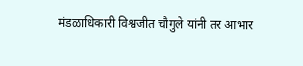मंडळाधिकारी विश्वजीत चौगुले यांनी तर आभार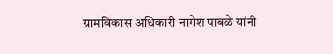ग्रामविकास अधिकारी नागेश पाबळे यांनी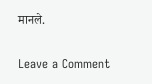मानले.

Leave a Comment